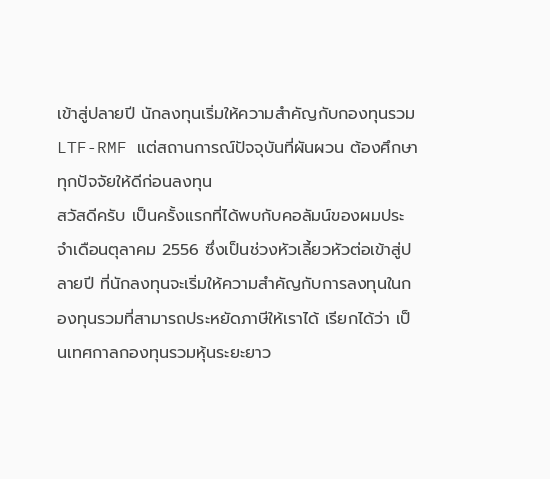เข้าสู่ปลายปี นักลงทุนเริ่มให้ความสำคัญกับกองทุนรวม LTF-RMF แต่สถานการณ์ปัจจุบันที่ผันผวน ต้องศึกษาทุกปัจจัยให้ดีก่อนลงทุน
สวัสดีครับ เป็นครั้งแรกที่ได้พบกับคอลัมน์ของผมประจำเดือนตุลาคม 2556 ซึ่งเป็นช่วงหัวเลี้ยวหัวต่อเข้าสู่ปลายปี ที่นักลงทุนจะเริ่มให้ความสำคัญกับการลงทุนในกองทุนรวมที่สามารถประหยัดภาษีให้เราได้ เรียกได้ว่า เป็นเทศกาลกองทุนรวมหุ้นระยะยาว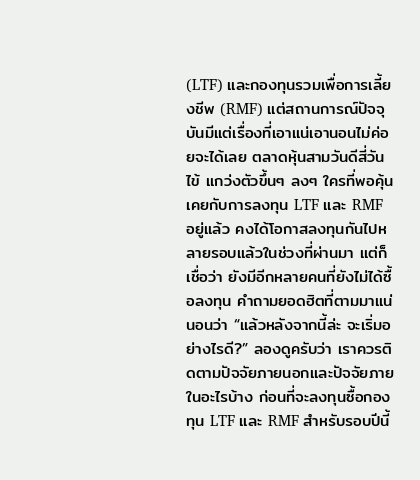(LTF) และกองทุนรวมเพื่อการเลี้ยงชีพ (RMF) แต่สถานการณ์ปัจจุบันมีแต่เรื่องที่เอาแน่เอานอนไม่ค่อยจะได้เลย ตลาดหุ้นสามวันดีสี่วันไข้ แกว่งตัวขึ้นๆ ลงๆ ใครที่พอคุ้นเคยกับการลงทุน LTF และ RMF อยู่แล้ว คงได้โอกาสลงทุนกันไปหลายรอบแล้วในช่วงที่ผ่านมา แต่ก็เชื่อว่า ยังมีอีกหลายคนที่ยังไม่ได้ซื้อลงทุน คำถามยอดฮิตที่ตามมาแน่นอนว่า “แล้วหลังจากนี้ล่ะ จะเริ่มอย่างไรดี?” ลองดูครับว่า เราควรติดตามปัจจัยภายนอกและปัจจัยภายในอะไรบ้าง ก่อนที่จะลงทุนซื้อกองทุน LTF และ RMF สำหรับรอบปีนี้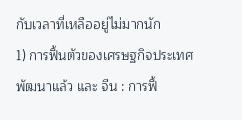กับเวลาที่เหลืออยู่ไม่มากนัก
1) การฟื้นตัวของเศรษฐกิจประเทศพัฒนาแล้ว และ จีน : การฟื้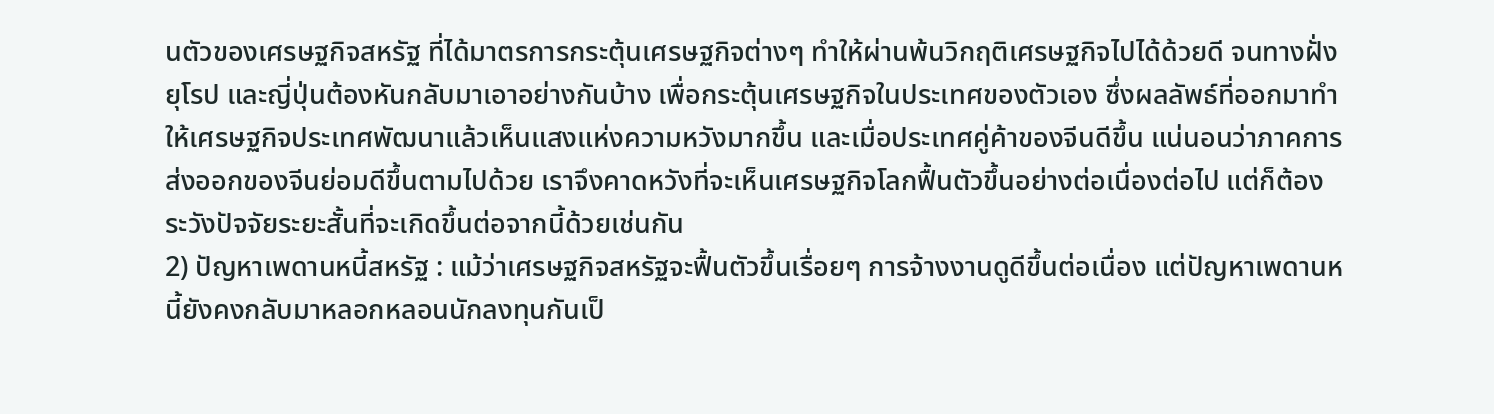นตัวของเศรษฐกิจสหรัฐ ที่ได้มาตรการกระตุ้นเศรษฐกิจต่างๆ ทำให้ผ่านพ้นวิกฤติเศรษฐกิจไปได้ด้วยดี จนทางฝั่งยุโรป และญี่ปุ่นต้องหันกลับมาเอาอย่างกันบ้าง เพื่อกระตุ้นเศรษฐกิจในประเทศของตัวเอง ซึ่งผลลัพธ์ที่ออกมาทำให้เศรษฐกิจประเทศพัฒนาแล้วเห็นแสงแห่งความหวังมากขึ้น และเมื่อประเทศคู่ค้าของจีนดีขึ้น แน่นอนว่าภาคการส่งออกของจีนย่อมดีขึ้นตามไปด้วย เราจึงคาดหวังที่จะเห็นเศรษฐกิจโลกฟื้นตัวขึ้นอย่างต่อเนื่องต่อไป แต่ก็ต้องระวังปัจจัยระยะสั้นที่จะเกิดขึ้นต่อจากนี้ด้วยเช่นกัน
2) ปัญหาเพดานหนี้สหรัฐ : แม้ว่าเศรษฐกิจสหรัฐจะฟื้นตัวขึ้นเรื่อยๆ การจ้างงานดูดีขึ้นต่อเนื่อง แต่ปัญหาเพดานหนี้ยังคงกลับมาหลอกหลอนนักลงทุนกันเป็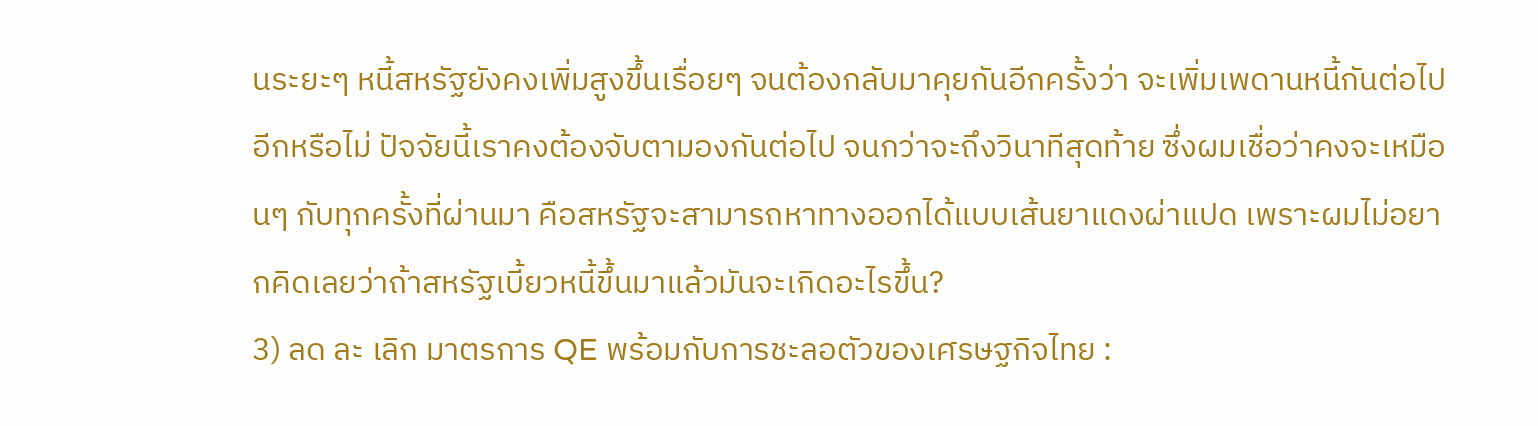นระยะๆ หนี้สหรัฐยังคงเพิ่มสูงขึ้นเรื่อยๆ จนต้องกลับมาคุยกันอีกครั้งว่า จะเพิ่มเพดานหนี้กันต่อไปอีกหรือไม่ ปัจจัยนี้เราคงต้องจับตามองกันต่อไป จนกว่าจะถึงวินาทีสุดท้าย ซึ่งผมเชื่อว่าคงจะเหมือนๆ กับทุกครั้งที่ผ่านมา คือสหรัฐจะสามารถหาทางออกได้แบบเส้นยาแดงผ่าแปด เพราะผมไม่อยากคิดเลยว่าถ้าสหรัฐเบี้ยวหนี้ขึ้นมาแล้วมันจะเกิดอะไรขึ้น?
3) ลด ละ เลิก มาตรการ QE พร้อมกับการชะลอตัวของเศรษฐกิจไทย :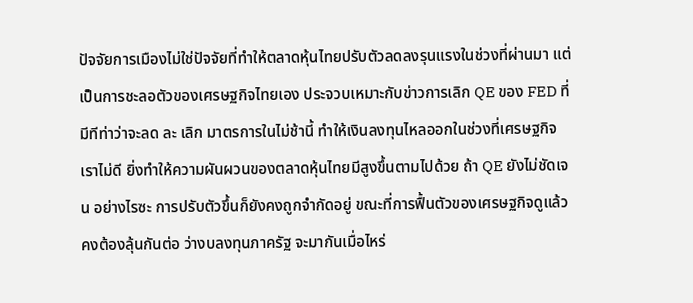ปัจจัยการเมืองไม่ใช่ปัจจัยที่ทำให้ตลาดหุ้นไทยปรับตัวลดลงรุนแรงในช่วงที่ผ่านมา แต่เป็นการชะลอตัวของเศรษฐกิจไทยเอง ประจวบเหมาะกับข่าวการเลิก QE ของ FED ที่มีทีท่าว่าจะลด ละ เลิก มาตรการในไม่ช้านี้ ทำให้เงินลงทุนไหลออกในช่วงที่เศรษฐกิจเราไม่ดี ยิ่งทำให้ความผันผวนของตลาดหุ้นไทยมีสูงขึ้นตามไปด้วย ถ้า QE ยังไม่ชัดเจน อย่างไรซะ การปรับตัวขึ้นก็ยังคงถูกจำกัดอยู่ ขณะที่การฟื้นตัวของเศรษฐกิจดูแล้วคงต้องลุ้นกันต่อ ว่างบลงทุนภาครัฐ จะมากันเมื่อไหร่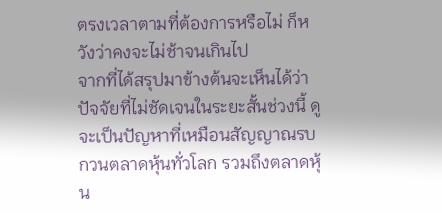ตรงเวลาตามที่ต้องการหรือไม่ ก็หวังว่าคงจะไม่ช้าจนเกินไป
จากที่ได้สรุปมาข้างต้นจะเห็นได้ว่า ปัจจัยที่ไม่ชัดเจนในระยะสั้นช่วงนี้ ดูจะเป็นปัญหาที่เหมือนสัญญาณรบกวนตลาดหุ้นทั่วโลก รวมถึงตลาดหุ้น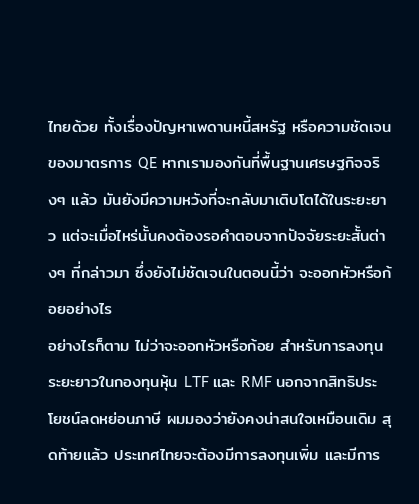ไทยด้วย ทั้งเรื่องปัญหาเพดานหนี้สหรัฐ หรือความชัดเจนของมาตรการ QE หากเรามองกันที่พื้นฐานเศรษฐกิจจริงๆ แล้ว มันยังมีความหวังที่จะกลับมาเติบโตได้ในระยะยาว แต่จะเมื่อไหร่นั้นคงต้องรอคำตอบจากปัจจัยระยะสั้นต่างๆ ที่กล่าวมา ซึ่งยังไม่ชัดเจนในตอนนี้ว่า จะออกหัวหรือก้อยอย่างไร
อย่างไรก็ตาม ไม่ว่าจะออกหัวหรือก้อย สำหรับการลงทุนระยะยาวในกองทุนหุ้น LTF และ RMF นอกจากสิทธิประโยชน์ลดหย่อนภาษี ผมมองว่ายังคงน่าสนใจเหมือนเดิม สุดท้ายแล้ว ประเทศไทยจะต้องมีการลงทุนเพิ่ม และมีการ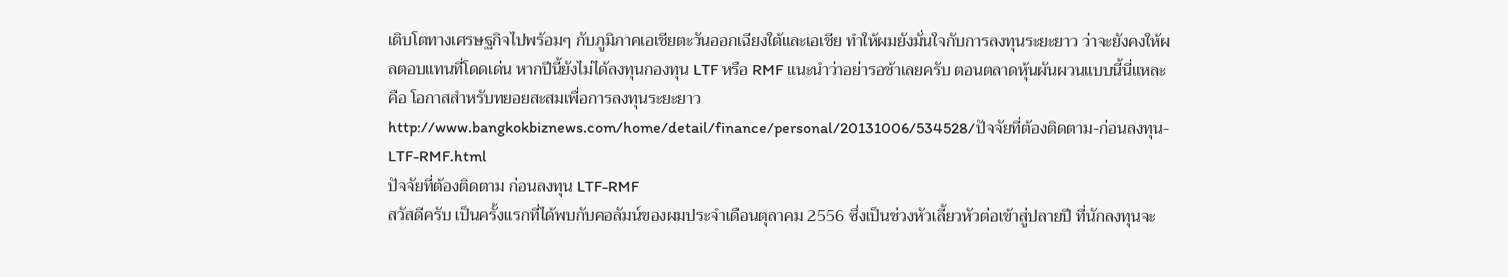เติบโตทางเศรษฐกิจไปพร้อมๆ กับภูมิภาคเอเชียตะวันออกเฉียงใต้และเอเชีย ทำให้ผมยังมั่นใจกับการลงทุนระยะยาว ว่าจะยังคงให้ผลตอบแทนที่โดดเด่น หากปีนี้ยังไม่ได้ลงทุนกองทุน LTF หรือ RMF แนะนำว่าอย่ารอช้าเลยครับ ตอนตลาดหุ้นผันผวนแบบนี้นี่แหละ คือ โอกาสสำหรับทยอยสะสมเพื่อการลงทุนระยะยาว
http://www.bangkokbiznews.com/home/detail/finance/personal/20131006/534528/ปัจจัยที่ต้องติดตาม-ก่อนลงทุน-LTF-RMF.html
ปัจจัยที่ต้องติดตาม ก่อนลงทุน LTF-RMF
สวัสดีครับ เป็นครั้งแรกที่ได้พบกับคอลัมน์ของผมประจำเดือนตุลาคม 2556 ซึ่งเป็นช่วงหัวเลี้ยวหัวต่อเข้าสู่ปลายปี ที่นักลงทุนจะ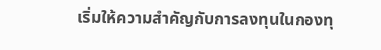เริ่มให้ความสำคัญกับการลงทุนในกองทุ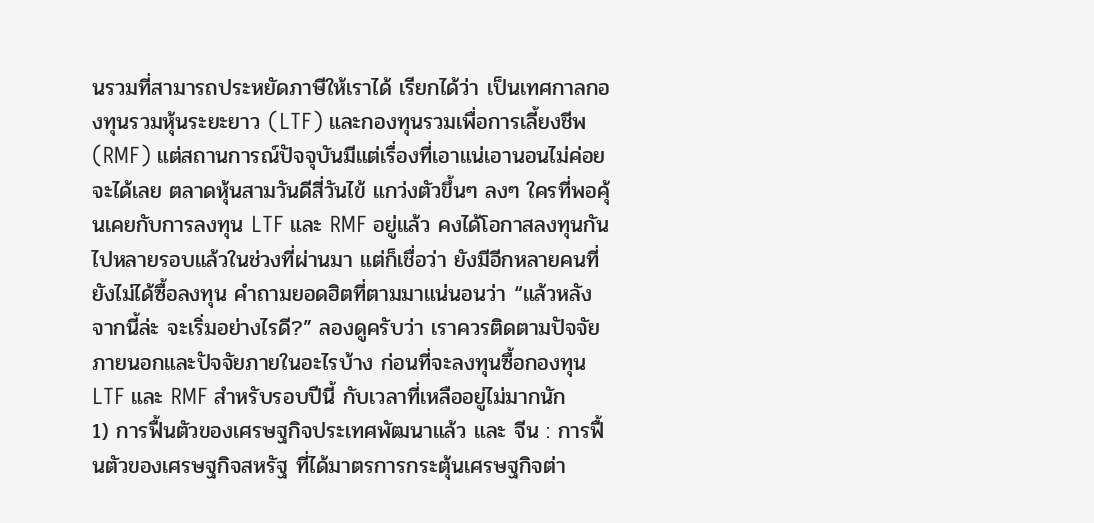นรวมที่สามารถประหยัดภาษีให้เราได้ เรียกได้ว่า เป็นเทศกาลกองทุนรวมหุ้นระยะยาว (LTF) และกองทุนรวมเพื่อการเลี้ยงชีพ (RMF) แต่สถานการณ์ปัจจุบันมีแต่เรื่องที่เอาแน่เอานอนไม่ค่อยจะได้เลย ตลาดหุ้นสามวันดีสี่วันไข้ แกว่งตัวขึ้นๆ ลงๆ ใครที่พอคุ้นเคยกับการลงทุน LTF และ RMF อยู่แล้ว คงได้โอกาสลงทุนกันไปหลายรอบแล้วในช่วงที่ผ่านมา แต่ก็เชื่อว่า ยังมีอีกหลายคนที่ยังไม่ได้ซื้อลงทุน คำถามยอดฮิตที่ตามมาแน่นอนว่า “แล้วหลังจากนี้ล่ะ จะเริ่มอย่างไรดี?” ลองดูครับว่า เราควรติดตามปัจจัยภายนอกและปัจจัยภายในอะไรบ้าง ก่อนที่จะลงทุนซื้อกองทุน LTF และ RMF สำหรับรอบปีนี้ กับเวลาที่เหลืออยู่ไม่มากนัก
1) การฟื้นตัวของเศรษฐกิจประเทศพัฒนาแล้ว และ จีน : การฟื้นตัวของเศรษฐกิจสหรัฐ ที่ได้มาตรการกระตุ้นเศรษฐกิจต่า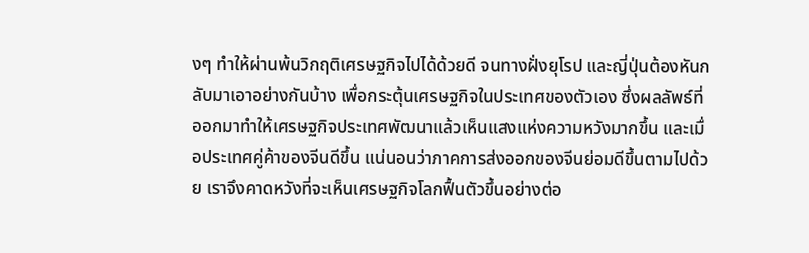งๆ ทำให้ผ่านพ้นวิกฤติเศรษฐกิจไปได้ด้วยดี จนทางฝั่งยุโรป และญี่ปุ่นต้องหันกลับมาเอาอย่างกันบ้าง เพื่อกระตุ้นเศรษฐกิจในประเทศของตัวเอง ซึ่งผลลัพธ์ที่ออกมาทำให้เศรษฐกิจประเทศพัฒนาแล้วเห็นแสงแห่งความหวังมากขึ้น และเมื่อประเทศคู่ค้าของจีนดีขึ้น แน่นอนว่าภาคการส่งออกของจีนย่อมดีขึ้นตามไปด้วย เราจึงคาดหวังที่จะเห็นเศรษฐกิจโลกฟื้นตัวขึ้นอย่างต่อ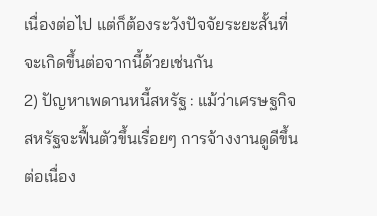เนื่องต่อไป แต่ก็ต้องระวังปัจจัยระยะสั้นที่จะเกิดขึ้นต่อจากนี้ด้วยเช่นกัน
2) ปัญหาเพดานหนี้สหรัฐ : แม้ว่าเศรษฐกิจสหรัฐจะฟื้นตัวขึ้นเรื่อยๆ การจ้างงานดูดีขึ้นต่อเนื่อง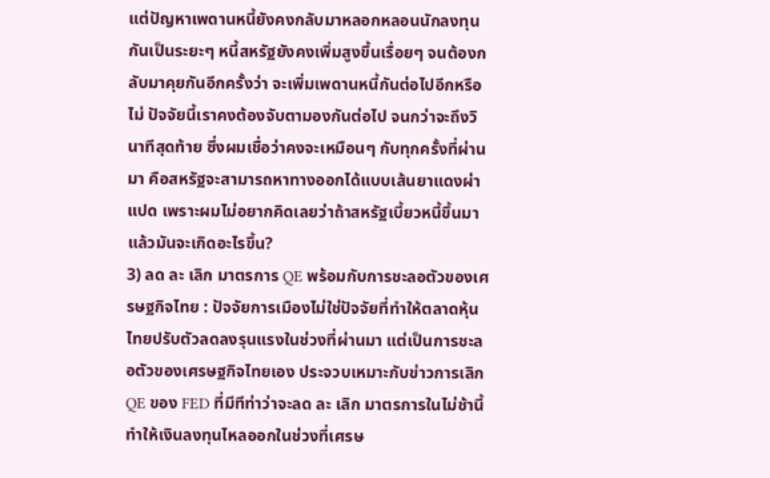แต่ปัญหาเพดานหนี้ยังคงกลับมาหลอกหลอนนักลงทุนกันเป็นระยะๆ หนี้สหรัฐยังคงเพิ่มสูงขึ้นเรื่อยๆ จนต้องกลับมาคุยกันอีกครั้งว่า จะเพิ่มเพดานหนี้กันต่อไปอีกหรือไม่ ปัจจัยนี้เราคงต้องจับตามองกันต่อไป จนกว่าจะถึงวินาทีสุดท้าย ซึ่งผมเชื่อว่าคงจะเหมือนๆ กับทุกครั้งที่ผ่านมา คือสหรัฐจะสามารถหาทางออกได้แบบเส้นยาแดงผ่าแปด เพราะผมไม่อยากคิดเลยว่าถ้าสหรัฐเบี้ยวหนี้ขึ้นมาแล้วมันจะเกิดอะไรขึ้น?
3) ลด ละ เลิก มาตรการ QE พร้อมกับการชะลอตัวของเศรษฐกิจไทย : ปัจจัยการเมืองไม่ใช่ปัจจัยที่ทำให้ตลาดหุ้นไทยปรับตัวลดลงรุนแรงในช่วงที่ผ่านมา แต่เป็นการชะลอตัวของเศรษฐกิจไทยเอง ประจวบเหมาะกับข่าวการเลิก QE ของ FED ที่มีทีท่าว่าจะลด ละ เลิก มาตรการในไม่ช้านี้ ทำให้เงินลงทุนไหลออกในช่วงที่เศรษ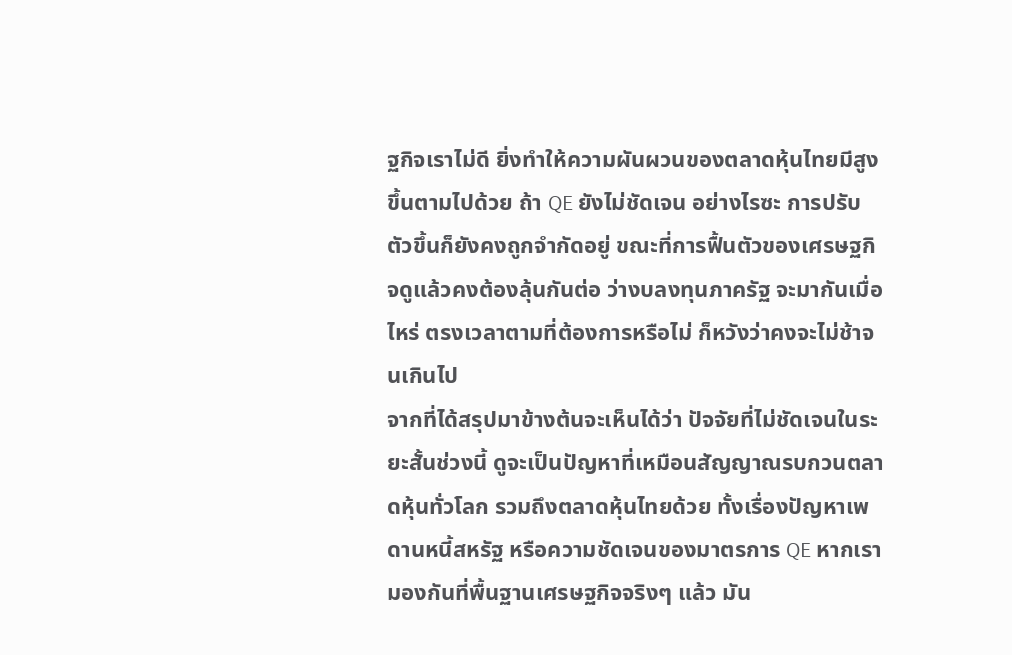ฐกิจเราไม่ดี ยิ่งทำให้ความผันผวนของตลาดหุ้นไทยมีสูงขึ้นตามไปด้วย ถ้า QE ยังไม่ชัดเจน อย่างไรซะ การปรับตัวขึ้นก็ยังคงถูกจำกัดอยู่ ขณะที่การฟื้นตัวของเศรษฐกิจดูแล้วคงต้องลุ้นกันต่อ ว่างบลงทุนภาครัฐ จะมากันเมื่อไหร่ ตรงเวลาตามที่ต้องการหรือไม่ ก็หวังว่าคงจะไม่ช้าจนเกินไป
จากที่ได้สรุปมาข้างต้นจะเห็นได้ว่า ปัจจัยที่ไม่ชัดเจนในระยะสั้นช่วงนี้ ดูจะเป็นปัญหาที่เหมือนสัญญาณรบกวนตลาดหุ้นทั่วโลก รวมถึงตลาดหุ้นไทยด้วย ทั้งเรื่องปัญหาเพดานหนี้สหรัฐ หรือความชัดเจนของมาตรการ QE หากเรามองกันที่พื้นฐานเศรษฐกิจจริงๆ แล้ว มัน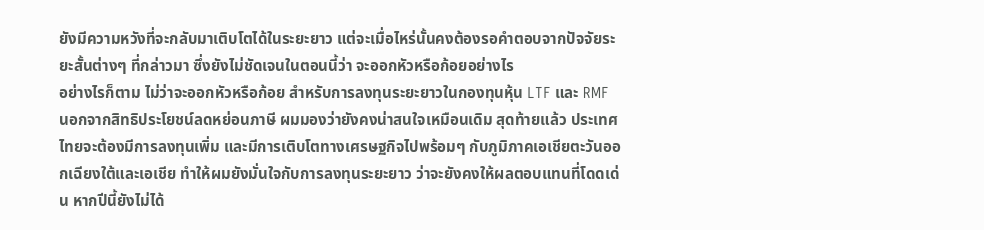ยังมีความหวังที่จะกลับมาเติบโตได้ในระยะยาว แต่จะเมื่อไหร่นั้นคงต้องรอคำตอบจากปัจจัยระยะสั้นต่างๆ ที่กล่าวมา ซึ่งยังไม่ชัดเจนในตอนนี้ว่า จะออกหัวหรือก้อยอย่างไร
อย่างไรก็ตาม ไม่ว่าจะออกหัวหรือก้อย สำหรับการลงทุนระยะยาวในกองทุนหุ้น LTF และ RMF นอกจากสิทธิประโยชน์ลดหย่อนภาษี ผมมองว่ายังคงน่าสนใจเหมือนเดิม สุดท้ายแล้ว ประเทศไทยจะต้องมีการลงทุนเพิ่ม และมีการเติบโตทางเศรษฐกิจไปพร้อมๆ กับภูมิภาคเอเชียตะวันออกเฉียงใต้และเอเชีย ทำให้ผมยังมั่นใจกับการลงทุนระยะยาว ว่าจะยังคงให้ผลตอบแทนที่โดดเด่น หากปีนี้ยังไม่ได้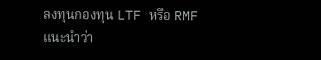ลงทุนกองทุน LTF หรือ RMF แนะนำว่า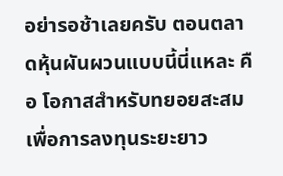อย่ารอช้าเลยครับ ตอนตลาดหุ้นผันผวนแบบนี้นี่แหละ คือ โอกาสสำหรับทยอยสะสมเพื่อการลงทุนระยะยาว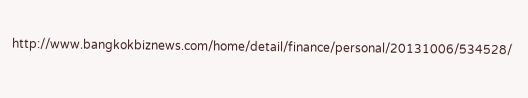http://www.bangkokbiznews.com/home/detail/finance/personal/20131006/534528/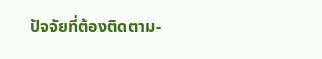ปัจจัยที่ต้องติดตาม-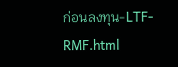ก่อนลงทุน-LTF-RMF.html